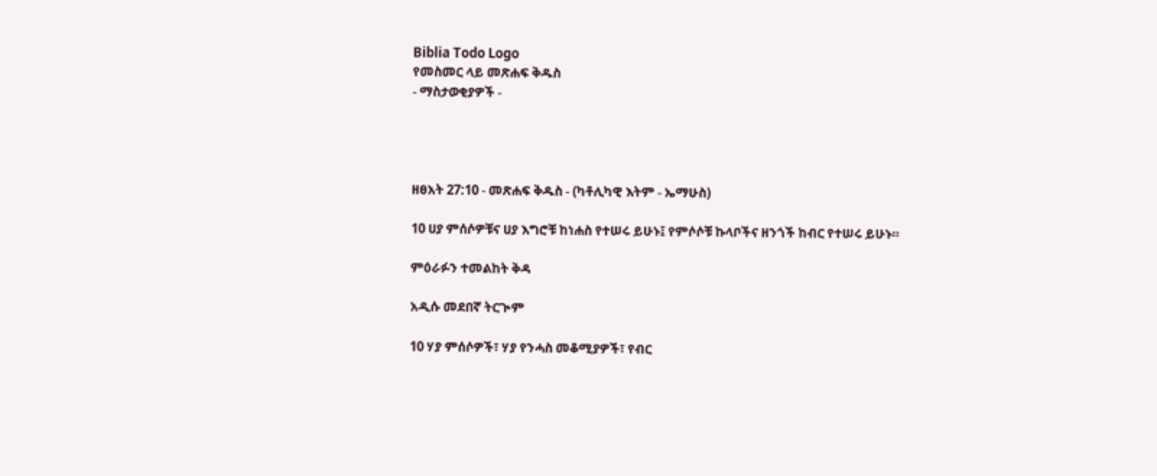Biblia Todo Logo
የመስመር ላይ መጽሐፍ ቅዱስ
- ማስታወቂያዎች -




ዘፀአት 27:10 - መጽሐፍ ቅዱስ - (ካቶሊካዊ እትም - ኤማሁስ)

10 ሀያ ምሰሶዎቹና ሀያ እግሮቹ ከነሐስ የተሠሩ ይሁኑ፤ የምሶሶቹ ኩላቦችና ዘንጎች ከብር የተሠሩ ይሁኑ።

ምዕራፉን ተመልከት ቅዳ

አዲሱ መደበኛ ትርጒም

10 ሃያ ምሰሶዎች፣ ሃያ የንሓስ መቆሚያዎች፣ የብር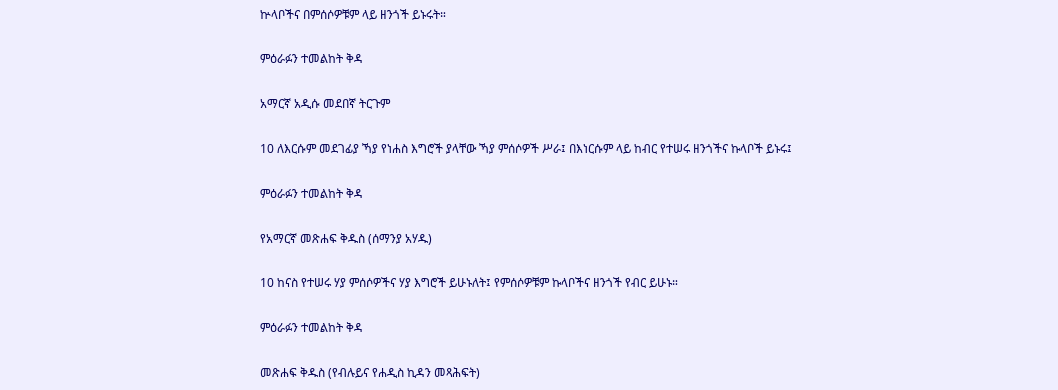ኵላቦችና በምሰሶዎቹም ላይ ዘንጎች ይኑሩት።

ምዕራፉን ተመልከት ቅዳ

አማርኛ አዲሱ መደበኛ ትርጉም

10 ለእርሱም መደገፊያ ኻያ የነሐስ እግሮች ያላቸው ኻያ ምሰሶዎች ሥራ፤ በእነርሱም ላይ ከብር የተሠሩ ዘንጎችና ኩላቦች ይኑሩ፤

ምዕራፉን ተመልከት ቅዳ

የአማርኛ መጽሐፍ ቅዱስ (ሰማንያ አሃዱ)

10 ከናስ የተሠሩ ሃያ ምሰሶዎችና ሃያ እግሮች ይሁኑለት፤ የምሰሶዎቹም ኩላቦችና ዘንጎች የብር ይሁኑ።

ምዕራፉን ተመልከት ቅዳ

መጽሐፍ ቅዱስ (የብሉይና የሐዲስ ኪዳን መጻሕፍት)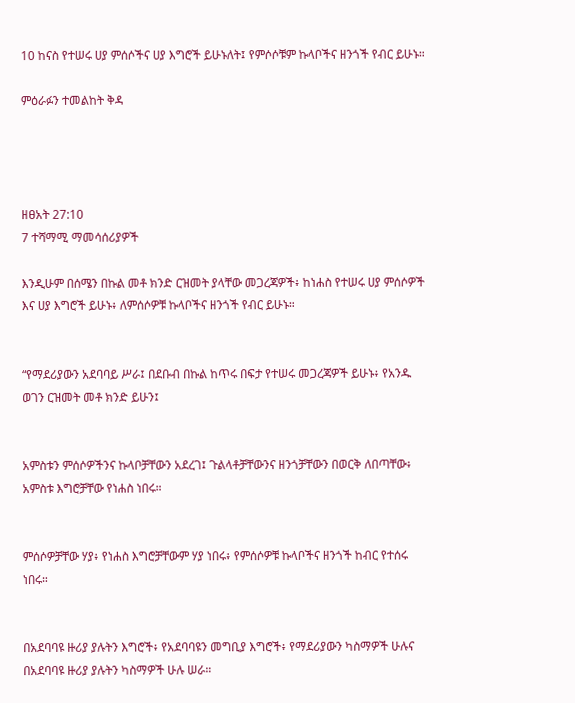10 ከናስ የተሠሩ ሀያ ምሰሶችና ሀያ እግሮች ይሁኑለት፤ የምሶሶቹም ኩላቦችና ዘንጎች የብር ይሁኑ።

ምዕራፉን ተመልከት ቅዳ




ዘፀአት 27:10
7 ተሻማሚ ማመሳሰሪያዎች

እንዲሁም በሰሜን በኩል መቶ ክንድ ርዝመት ያላቸው መጋረጃዎች፥ ከነሐስ የተሠሩ ሀያ ምሰሶዎች እና ሀያ እግሮች ይሁኑ፥ ለምሰሶዎቹ ኩላቦችና ዘንጎች የብር ይሁኑ።


“የማደሪያውን አደባባይ ሥራ፤ በደቡብ በኩል ከጥሩ በፍታ የተሠሩ መጋረጃዎች ይሁኑ፥ የአንዱ ወገን ርዝመት መቶ ክንድ ይሁን፤


አምስቱን ምሰሶዎችንና ኩላቦቻቸውን አደረገ፤ ጉልላቶቻቸውንና ዘንጎቻቸውን በወርቅ ለበጣቸው፥ አምስቱ እግሮቻቸው የነሐስ ነበሩ።


ምሰሶዎቻቸው ሃያ፥ የነሐስ እግሮቻቸውም ሃያ ነበሩ፥ የምሰሶዎቹ ኩላቦችና ዘንጎች ከብር የተሰሩ ነበሩ።


በአደባባዩ ዙሪያ ያሉትን እግሮች፥ የአደባባዩን መግቢያ እግሮች፥ የማደሪያውን ካስማዎች ሁሉና በአደባባዩ ዙሪያ ያሉትን ካስማዎች ሁሉ ሠራ።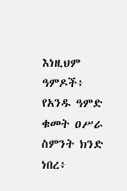እነዚህም ዓምዶች፥ የአንዱ ዓምድ ቁመት ዐሥራ ስምንት ክንድ ነበረ፥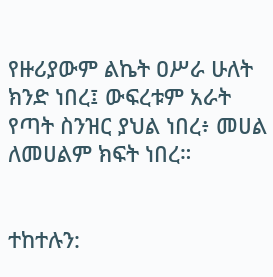የዙሪያውም ልኬት ዐሥራ ሁለት ክንድ ነበረ፤ ውፍረቱም አራት የጣት ስንዝር ያህል ነበረ፥ መሀል ለመሀልም ክፍት ነበረ።


ተከተሉን: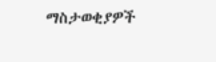ማስታወቂያዎች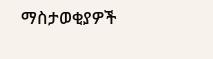ማስታወቂያዎች